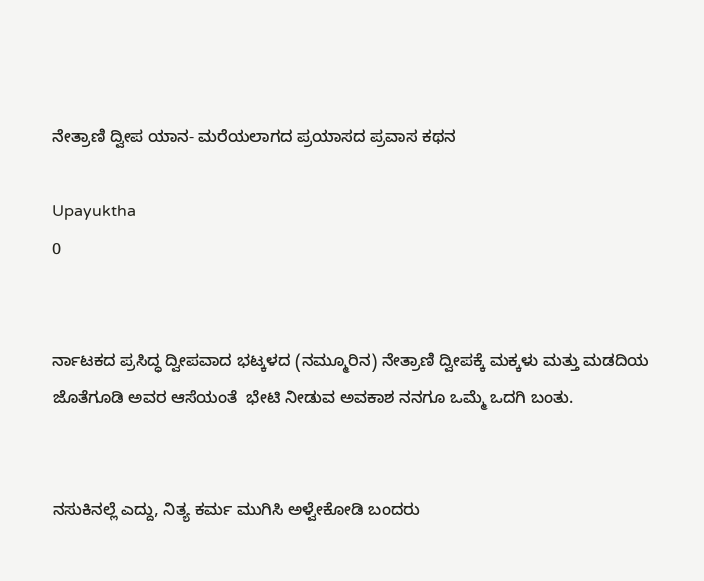ನೇತ್ರಾಣಿ ದ್ವೀಪ ಯಾನ- ಮರೆಯಲಾಗದ ಪ್ರಯಾಸದ ಪ್ರವಾಸ ಕಥನ

Upayuktha
0


ರ್ನಾಟಕದ ಪ್ರಸಿದ್ಧ ದ್ವೀಪವಾದ ಭಟ್ಕಳದ (ನಮ್ಮೂರಿನ) ನೇತ್ರಾಣಿ ದ್ವೀಪಕ್ಕೆ ಮಕ್ಕಳು ಮತ್ತು ಮಡದಿಯ ಜೊತೆಗೂಡಿ ಅವರ ಆಸೆಯಂತೆ  ಭೇಟಿ ನೀಡುವ ಅವಕಾಶ ನನಗೂ ಒಮ್ಮೆ ಒದಗಿ ಬಂತು.


ನಸುಕಿನಲ್ಲೆ ಎದ್ದು, ನಿತ್ಯ ಕರ್ಮ ಮುಗಿಸಿ ಅಳ್ವೇಕೋಡಿ ಬಂದರು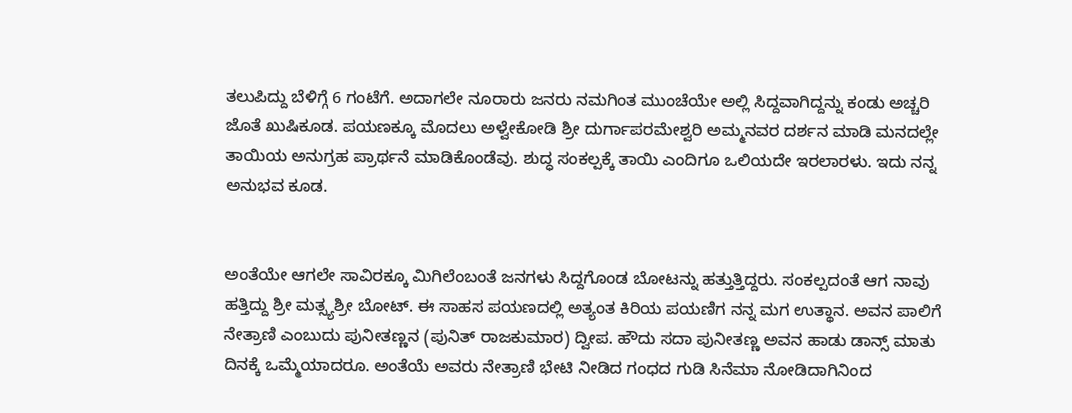ತಲುಪಿದ್ದು ಬೆಳಿಗ್ಗೆ 6 ಗಂಟೆಗೆ. ಅದಾಗಲೇ ನೂರಾರು ಜನರು ನಮಗಿಂತ ಮುಂಚೆಯೇ ಅಲ್ಲಿ ಸಿದ್ದವಾಗಿದ್ದನ್ನು ಕಂಡು ಅಚ್ಚರಿ ಜೊತೆ ಖುಷಿಕೂಡ. ಪಯಣಕ್ಕೂ ಮೊದಲು ಅಳ್ವೇಕೋಡಿ ಶ್ರೀ ದುರ್ಗಾಪರಮೇಶ್ವರಿ ಅಮ್ಮನವರ ದರ್ಶನ ಮಾಡಿ ಮನದಲ್ಲೇ ತಾಯಿಯ ಅನುಗ್ರಹ ಪ್ರಾರ್ಥನೆ ಮಾಡಿಕೊಂಡೆವು. ಶುದ್ಧ ಸಂಕಲ್ಪಕ್ಕೆ ತಾಯಿ ಎಂದಿಗೂ ಒಲಿಯದೇ ಇರಲಾರಳು. ಇದು ನನ್ನ ಅನುಭವ ಕೂಡ.


ಅಂತೆಯೇ ಆಗಲೇ ಸಾವಿರಕ್ಕೂ ಮಿಗಿಲೆಂಬಂತೆ ಜನಗಳು ಸಿದ್ದಗೊಂಡ ಬೋಟನ್ನು ಹತ್ತುತ್ತಿದ್ದರು. ಸಂಕಲ್ಪದಂತೆ ಆಗ ನಾವು ಹತ್ತಿದ್ದು ಶ್ರೀ ಮತ್ಸ್ಯಶ್ರೀ ಬೋಟ್. ಈ ಸಾಹಸ ಪಯಣದಲ್ಲಿ ಅತ್ಯಂತ ಕಿರಿಯ ಪಯಣಿಗ ನನ್ನ ಮಗ ಉತ್ಥಾನ. ಅವನ ಪಾಲಿಗೆ ನೇತ್ರಾಣಿ ಎಂಬುದು ಪುನೀತಣ್ಣನ (ಪುನಿತ್ ರಾಜಕುಮಾರ) ದ್ವೀಪ. ಹೌದು ಸದಾ ಪುನೀತಣ್ಣ ಅವನ ಹಾಡು ಡಾನ್ಸ್ ಮಾತು ದಿನಕ್ಕೆ ಒಮ್ಮೆಯಾದರೂ. ಅಂತೆಯೆ ಅವರು ನೇತ್ರಾಣಿ ಭೇಟಿ ನೀಡಿದ ಗಂಧದ ಗುಡಿ ಸಿನೆಮಾ ನೋಡಿದಾಗಿನಿಂದ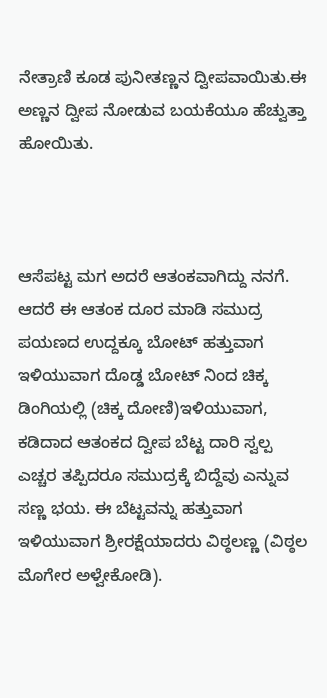ನೇತ್ರಾಣಿ ಕೂಡ ಪುನೀತಣ್ಣನ ದ್ವೀಪವಾಯಿತು.ಈ ಅಣ್ಣನ ದ್ವೀಪ ನೋಡುವ ಬಯಕೆಯೂ ಹೆಚ್ವುತ್ತಾ ಹೋಯಿತು.



ಆಸೆಪಟ್ಟ ಮಗ ಅದರೆ ಆತಂಕವಾಗಿದ್ದು ನನಗೆ. ಆದರೆ ಈ ಆತಂಕ ದೂರ ಮಾಡಿ ಸಮುದ್ರ ಪಯಣದ ಉದ್ದಕ್ಕೂ ಬೋಟ್ ಹತ್ತುವಾಗ ಇಳಿಯುವಾಗ ದೊಡ್ಡ ಬೋಟ್ ನಿಂದ ಚಿಕ್ಕ ಡಿಂಗಿಯಲ್ಲಿ (ಚಿಕ್ಕ ದೋಣಿ)ಇಳಿಯುವಾಗ, ಕಡಿದಾದ ಆತಂಕದ ದ್ವೀಪ ಬೆಟ್ಟ ದಾರಿ ಸ್ವಲ್ಪ ಎಚ್ಚರ ತಪ್ಪಿದರೂ ಸಮುದ್ರಕ್ಕೆ ಬಿದ್ದೆವು ಎನ್ನುವ ಸಣ್ಣ ಭಯ. ಈ ಬೆಟ್ಟವನ್ನು ಹತ್ತುವಾಗ ಇಳಿಯುವಾಗ ಶ್ರೀರಕ್ಷೆಯಾದರು ವಿಠ್ಠಲಣ್ಣ (ವಿಠ್ಠಲ ಮೊಗೇರ ಅಳ್ವೇಕೋಡಿ).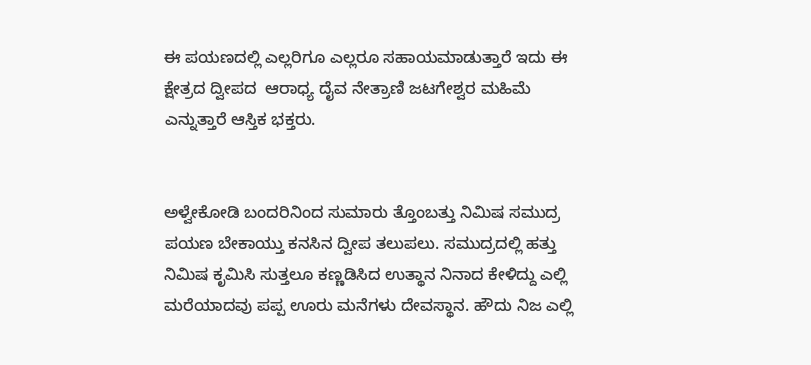ಈ ಪಯಣದಲ್ಲಿ ಎಲ್ಲರಿಗೂ ಎಲ್ಲರೂ ಸಹಾಯಮಾಡುತ್ತಾರೆ ಇದು ಈ ಕ್ಷೇತ್ರದ ದ್ವೀಪದ  ಆರಾಧ್ಯ ದೈವ ನೇತ್ರಾಣಿ ಜಟಗೇಶ್ವರ ಮಹಿಮೆ ಎನ್ನುತ್ತಾರೆ ಆಸ್ತಿಕ ಭಕ್ತರು.


ಅಳ್ವೇಕೋಡಿ ಬಂದರಿನಿಂದ ಸುಮಾರು ತ್ತೊಂಬತ್ತು ನಿಮಿಷ ಸಮುದ್ರ ಪಯಣ ಬೇಕಾಯ್ತು ಕನಸಿನ ದ್ವೀಪ ತಲುಪಲು. ಸಮುದ್ರದಲ್ಲಿ ಹತ್ತು ನಿಮಿಷ ಕೃಮಿಸಿ ಸುತ್ತಲೂ ಕಣ್ಣಡಿಸಿದ ಉತ್ಥಾನ ನಿನಾದ ಕೇಳಿದ್ದು ಎಲ್ಲಿ ಮರೆಯಾದವು ಪಪ್ಪ ಊರು ಮನೆಗಳು ದೇವಸ್ಥಾನ. ಹೌದು ನಿಜ ಎಲ್ಲಿ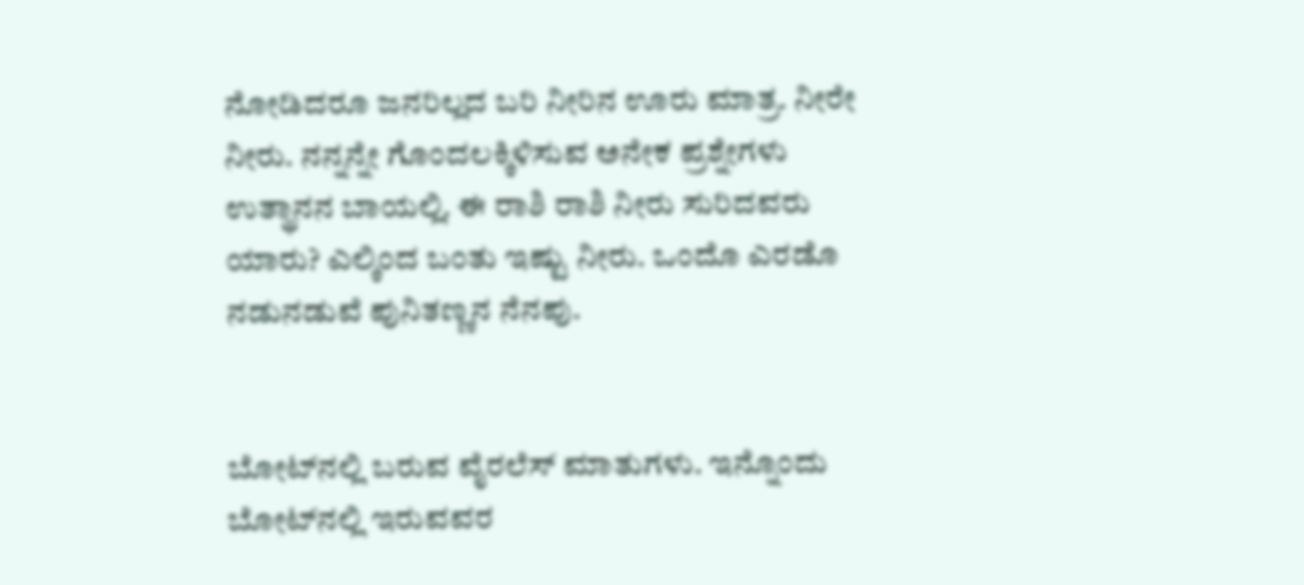ನೋಡಿದರೂ ಜನರಿಲ್ಲದ ಬರಿ ನೀರಿನ ಊರು ಮಾತ್ರ. ನೀರೇ ನೀರು. ನನ್ನನ್ನೇ ಗೊಂದಲಕ್ಕಿಳಿಸುವ ಅನೇಕ ಪ್ರಶ್ನೇಗಳು ಉತ್ಥಾನನ ಬಾಯಲ್ಲಿ. ಈ ರಾಶಿ ರಾಶಿ ನೀರು ಸುರಿದವರು ಯಾರು? ಎಲ್ಕಿಂದ ಬಂತು ಇಷ್ಟು ನೀರು. ಒಂದೊ ಎರಡೊ ನಡುನಡುವೆ ಪುನಿತಣ್ಣನ ನೆನಪು.


ಬೋಟ್‌ನಲ್ಲಿ ಬರುವ ವೈರಲೆಸ್ ಮಾತುಗಳು. ಇನ್ನೊಂದು ಬೋಟ್‌ನಲ್ಲಿ ಇರುವವರ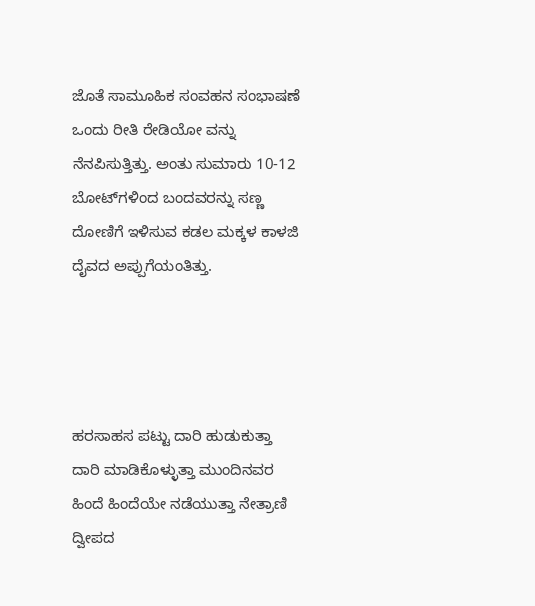ಜೊತೆ ಸಾಮೂಹಿಕ ಸಂವಹನ ಸಂಭಾಷಣೆ ಒಂದು ರೀತಿ ರೇಡಿಯೋ ವನ್ನು ನೆನಪಿಸುತ್ತಿತ್ತು. ಅಂತು ಸುಮಾರು 10-12 ಬೋಟ್‌ಗಳಿಂದ ಬಂದವರನ್ನು ಸಣ್ಣ ದೋಣಿಗೆ ಇಳಿಸುವ ಕಡಲ ಮಕ್ಕಳ ಕಾಳಜಿ ದೈವದ ಅಪ್ಪುಗೆಯಂತಿತ್ತು.




ಹರಸಾಹಸ ಪಟ್ಟು ದಾರಿ ಹುಡುಕುತ್ತಾ ದಾರಿ ಮಾಡಿಕೊಳ್ಳುತ್ತಾ ಮುಂದಿನವರ ಹಿಂದೆ ಹಿಂದೆಯೇ ನಡೆಯುತ್ತಾ ನೇತ್ರಾಣಿ ದ್ವೀಪದ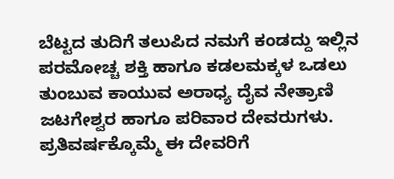ಬೆಟ್ಟದ ತುದಿಗೆ ತಲುಪಿದ ನಮಗೆ ಕಂಡದ್ದು ಇಲ್ಲಿನ ಪರಮೋಚ್ಚ ಶಕ್ತಿ ಹಾಗೂ ಕಡಲಮಕ್ಕಳ ಒಡಲು ತುಂಬುವ ಕಾಯುವ ಅರಾಧ್ಯ ದೈವ ನೇತ್ರಾಣಿ ಜಟಗೇಶ್ವರ ಹಾಗೂ ಪರಿವಾರ ದೇವರುಗಳು. ಪ್ರತಿವರ್ಷಕ್ಕೊಮ್ಮೆ ಈ ದೇವರಿಗೆ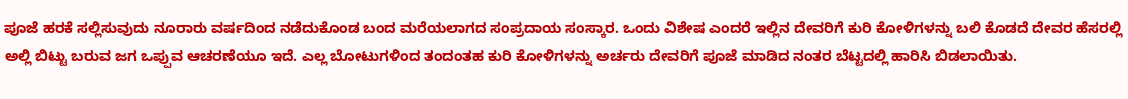ಪೂಜೆ ಹರಕೆ ಸಲ್ಲಿಸುವುದು ನೂರಾರು ವರ್ಷದಿಂದ ನಡೆದುಕೊಂಡ ಬಂದ ಮರೆಯಲಾಗದ ಸಂಪ್ರದಾಯ ಸಂಸ್ಕಾರ. ಒಂದು ವಿಶೇಷ ಎಂದರೆ ಇಲ್ಲಿನ ದೇವರಿಗೆ ಕುರಿ ಕೋಳಿಗಳನ್ನು ಬಲಿ ಕೊಡದೆ ದೇವರ ಹೆಸರಲ್ಲಿ ಅಲ್ಲಿ ಬಿಟ್ಟು ಬರುವ ಜಗ ಒಪ್ಪುವ ಆಚರಣೆಯೂ ಇದೆ. ಎಲ್ಲ ಬೋಟುಗಳಿಂದ ತಂದಂತಹ ಕುರಿ ಕೋಳಿಗಳನ್ನು ಅರ್ಚರು ದೇವರಿಗೆ ಪೂಜೆ ಮಾಡಿದ ನಂತರ ಬೆಟ್ಟದಲ್ಲಿ ಹಾರಿಸಿ ಬಿಡಲಾಯಿತು.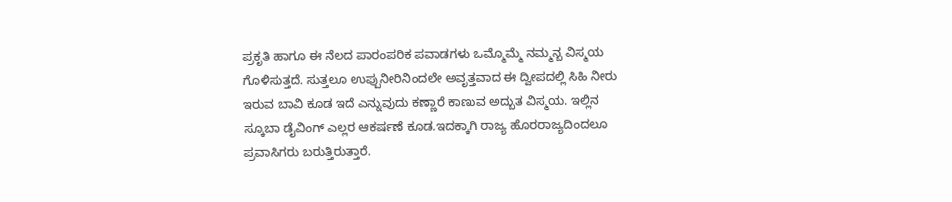ಪ್ರಕೃತಿ ಹಾಗೂ ಈ ನೆಲದ ಪಾರಂಪರಿಕ ಪವಾಡಗಳು ಒಮ್ಮೊಮ್ಮೆ ನಮ್ಮನ್ಬ ವಿಸ್ಮಯ ಗೊಳಿಸುತ್ತದೆ. ಸುತ್ತಲೂ ಉಪ್ಪುನೀರಿನಿಂದಲೇ ಅವೃತ್ತವಾದ ಈ ದ್ವೀಪದಲ್ಲಿ ಸಿಹಿ ನೀರು ಇರುವ ಬಾವಿ ಕೂಡ ಇದೆ ಎನ್ನುವುದು ಕಣ್ಣಾರೆ ಕಾಣುವ ಅದ್ಬುತ ವಿಸ್ಮಯ. ಇಲ್ಲಿನ ಸ್ಕೂಬಾ ಡೈವಿಂಗ್ ಎಲ್ಲರ ಆಕರ್ಷಣೆ ಕೂಡ.ಇದಕ್ಕಾಗಿ ರಾಜ್ಯ ಹೊರರಾಜ್ಯದಿಂದಲೂ ಪ್ರವಾಸಿಗರು ಬರುತ್ತಿರುತ್ತಾರೆ.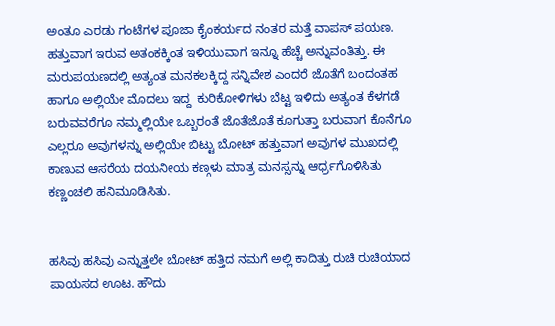ಅಂತೂ ಎರಡು ಗಂಟೆಗಳ ಪೂಜಾ ಕೈಂಕರ್ಯದ ನಂತರ ಮತ್ತೆ ವಾಪಸ್ ಪಯಣ. ಹತ್ತುವಾಗ ಇರುವ ಅತಂಕಕ್ಕಿಂತ ಇಳಿಯುವಾಗ ಇನ್ನೂ ಹೆಚ್ಚೆ ಅನ್ನುವಂತಿತ್ತು. ಈ ಮರುಪಯಣದಲ್ಲಿ ಅತ್ಯಂತ ಮನಕಲಕ್ಕಿದ್ದ ಸನ್ನಿವೇಶ ಎಂದರೆ ಜೊತೆಗೆ ಬಂದಂತಹ  ಹಾಗೂ ಅಲ್ಲಿಯೇ ಮೊದಲು ಇದ್ದ  ಕುರಿಕೋಳಿಗಳು ಬೆಟ್ಟ ಇಳಿದು ಅತ್ಯಂತ ಕೆಳಗಡೆ ಬರುವವರೆಗೂ ನಮ್ಮಲ್ಲಿಯೇ ಒಬ್ಬರಂತೆ ಜೊತೆಜೊತೆ ಕೂಗುತ್ತಾ ಬರುವಾಗ ಕೊನೆಗೂ ಎಲ್ಲರೂ ಅವುಗಳನ್ನು ಅಲ್ಲಿಯೇ ಬಿಟ್ಟು ಬೋಟ್ ಹತ್ತುವಾಗ ಅವುಗಳ ಮುಖದಲ್ಲಿ ಕಾಣುವ ಆಸರೆಯ ದಯನೀಯ ಕಣ್ಗಳು ಮಾತ್ರ ಮನಸ್ಸನ್ನು ಆರ್ಧ್ರಗೊಳಿಸಿತು ಕಣ್ಣಂಚಲಿ ಹನಿಮೂಡಿಸಿತು.


ಹಸಿವು ಹಸಿವು ಎನ್ನುತ್ತಲೇ ಬೋಟ್ ಹತ್ತಿದ ನಮಗೆ ಅಲ್ಲಿ ಕಾದಿತ್ತು ರುಚಿ ರುಚಿಯಾದ ಪಾಯಸದ ಊಟ. ಹೌದು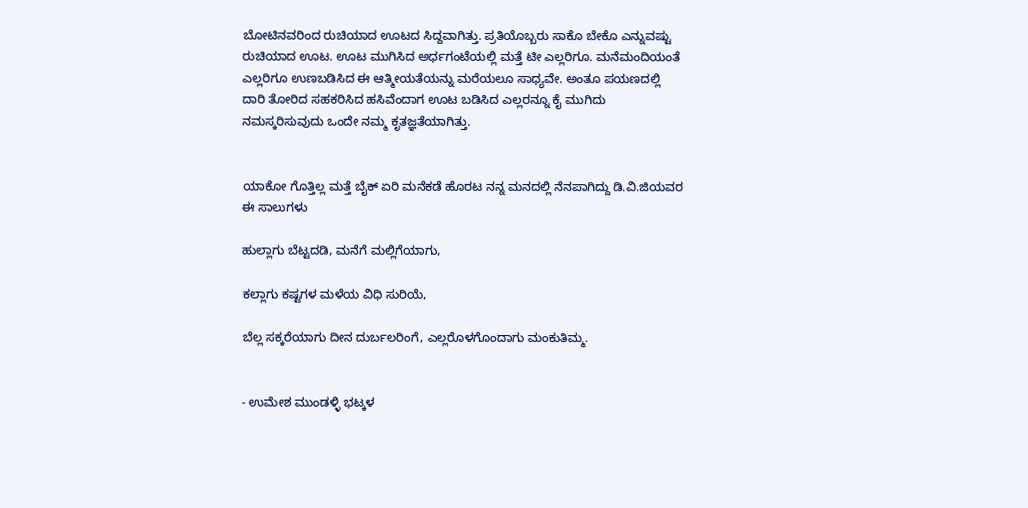ಬೋಟಿನವರಿಂದ ರುಚಿಯಾದ ಊಟದ ಸಿದ್ದವಾಗಿತ್ತು. ಪ್ರತಿಯೊಬ್ಬರು ಸಾಕೊ ಬೇಕೊ ಎನ್ನುವಷ್ಟು ರುಚಿಯಾದ ಊಟ. ಊಟ ಮುಗಿಸಿದ ಅರ್ಧಗಂಟೆಯಲ್ಲಿ ಮತ್ತೆ ಟೀ ಎಲ್ಲರಿಗೂ. ಮನೆಮಂದಿಯಂತೆ ಎಲ್ಲರಿಗೂ ಉಣಬಡಿಸಿದ ಈ ಆತ್ಮೀಯತೆಯನ್ನು ಮರೆಯಲೂ ಸಾಧ್ಯವೇ. ಅಂತೂ ಪಯಣದಲ್ಲಿ ದಾರಿ ತೋರಿದ ಸಹಕರಿಸಿದ ಹಸಿವೆಂದಾಗ ಊಟ ಬಡಿಸಿದ ಎಲ್ಲರನ್ನೂ ಕೈ ಮುಗಿದು ನಮಸ್ಕರಿಸುವುದು ಒಂದೇ ನಮ್ಮ ಕೃತಜ್ಞತೆಯಾಗಿತ್ತು.


ಯಾಕೋ ಗೊತ್ತಿಲ್ಲ ಮತ್ತೆ ಬೈಕ್ ಏರಿ ಮನೆಕಡೆ ಹೊರಟ ನನ್ನ ಮನದಲ್ಲಿ ನೆನಪಾಗಿದ್ದು ಡಿ.ವಿ.ಜಿಯವರ ಈ ಸಾಲುಗಳು

ಹುಲ್ಲಾಗು ಬೆಟ್ಟದಡಿ, ಮನೆಗೆ ಮಲ್ಲಿಗೆಯಾಗು,

ಕಲ್ಲಾಗು ಕಷ್ಟಗಳ ಮಳೆಯ ವಿಧಿ ಸುರಿಯೆ,

ಬೆಲ್ಲ ಸಕ್ಕರೆಯಾಗು ದೀನ ದುರ್ಬಲರಿಂಗೆ, ಎಲ್ಲರೊಳಗೊಂದಾಗು ಮಂಕುತಿಮ್ಮ.


- ಉಮೇಶ ಮುಂಡಳ್ಳಿ ಭಟ್ಕಳ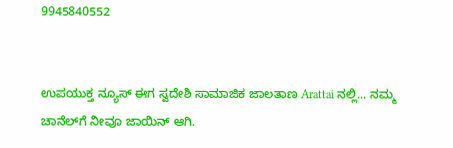9945840552


ಉಪಯುಕ್ತ ನ್ಯೂಸ್ ಈಗ ಸ್ವದೇಶಿ ಸಾಮಾಜಿಕ ಜಾಲತಾಣ Arattai ನಲ್ಲಿ... ನಮ್ಮ ಚಾನೆಲ್‌ಗೆ ನೀವೂ ಜಾಯಿನ್ ಆಗಿ.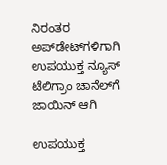ನಿರಂತರ ಅಪ್‌ಡೇಟ್‌ಗಳಿಗಾಗಿ ಉಪಯುಕ್ತ ನ್ಯೂಸ್‌ ಟೆಲಿಗ್ರಾಂ ಚಾನೆಲ್‌ಗೆ ಜಾಯಿನ್‌ ಆಗಿ

ಉಪಯುಕ್ತ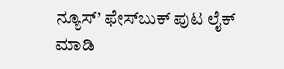ನ್ಯೂಸ್‌’ ಫೇಸ್‌ಬುಕ್ ಪುಟ ಲೈಕ್ ಮಾಡಿ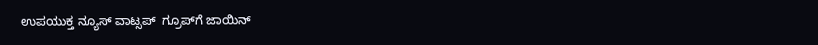ಉಪಯುಕ್ತ ನ್ಯೂಸ್‌ ವಾಟ್ಸಪ್‌  ಗ್ರೂಪ್‌ಗೆ ಜಾಯಿನ್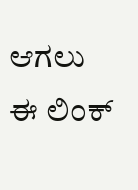ಆಗಲು ಈ ಲಿಂಕ್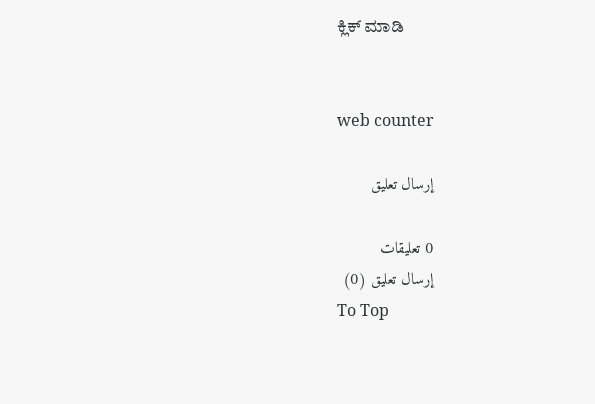ಕ್ಲಿಕ್ ಮಾಡಿ


web counter

إرسال تعليق

0 تعليقات
إرسال تعليق (0)
To Top